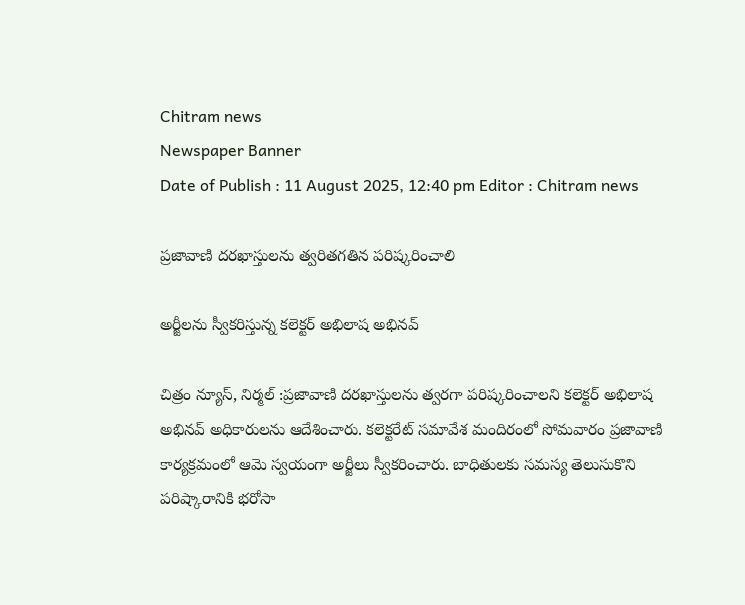Chitram news
Newspaper Banner
Date of Publish : 11 August 2025, 12:40 pm Editor : Chitram news

ప్రజావాణి దరఖాస్తులను త్వరితగతిన పరిష్కరించాలి

అర్జీలను స్వీకరిస్తున్న కలెక్టర్ అభిలాష అభినవ్

చిత్రం న్యూస్, నిర్మల్ :ప్రజావాణి దరఖాస్తులను త్వరగా పరిష్కరించాలని కలెక్టర్ అభిలాష అభినవ్ అధికారులను ఆదేశించారు. కలెక్టరేట్ సమావేశ మందిరంలో సోమవారం ప్రజావాణి కార్యక్రమంలో ఆమె స్వయంగా అర్జీలు స్వీకరించారు. బాధితులకు సమస్య తెలుసుకొని పరిష్కారానికి భరోసా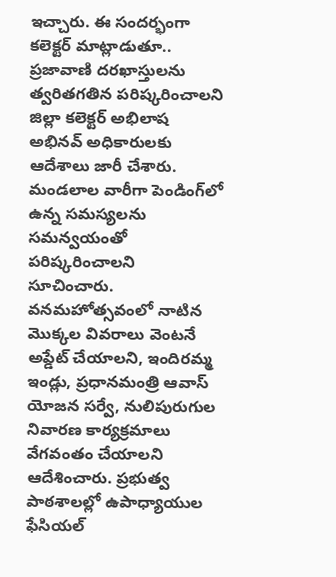ఇచ్చారు. ఈ సందర్భంగా కలెక్టర్ మాట్లాడుతూ.. ప్రజావాణి దరఖాస్తులను త్వరితగతిన పరిష్కరించాలని జిల్లా కలెక్టర్ అభిలాష అభినవ్ అధికారులకు ఆదేశాలు జారీ చేశారు. మండలాల వారీగా పెండింగ్‌లో ఉన్న సమస్యలను సమన్వయంతో పరిష్కరించాలని సూచించారు. వనమహోత్సవంలో నాటిన మొక్కల వివరాలు వెంటనే అప్డేట్ చేయాలని, ఇందిరమ్మ ఇండ్లు, ప్రధానమంత్రి ఆవాస్ యోజన సర్వే, నులిపురుగుల నివారణ కార్యక్రమాలు వేగవంతం చేయాలని ఆదేశించారు. ప్రభుత్వ పాఠశాలల్లో ఉపాధ్యాయుల ఫేసియల్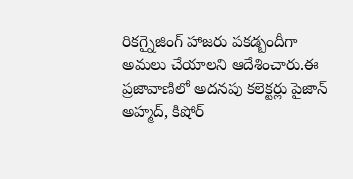రికగ్నైజింగ్ హాజరు పకడ్బందీగా అమలు చేయాలని ఆదేశించారు.ఈ ప్రజావాణిలో అదనపు కలెక్టర్లు పైజాన్ అహ్మద్, కిషోర్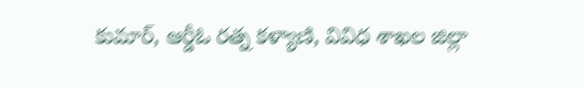కుమార్, ఆర్డీఓ రత్న కళ్యాణి, వివిధ శాఖల జిల్లా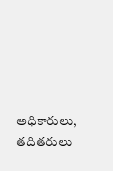అధికారులు, తదితరులు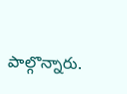పాల్గొన్నారు.